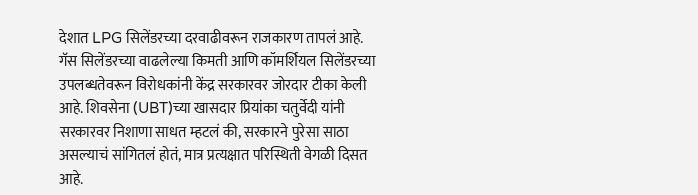देशात LPG सिलेंडरच्या दरवाढीवरून राजकारण तापलं आहे. गॅस सिलेंडरच्या वाढलेल्या किमती आणि कॉमर्शियल सिलेंडरच्या उपलब्धतेवरून विरोधकांनी केंद्र सरकारवर जोरदार टीका केली आहे. शिवसेना (UBT)च्या खासदार प्रियांका चतुर्वेदी यांनी सरकारवर निशाणा साधत म्हटलं की, सरकारने पुरेसा साठा असल्याचं सांगितलं होतं, मात्र प्रत्यक्षात परिस्थिती वेगळी दिसत आहे.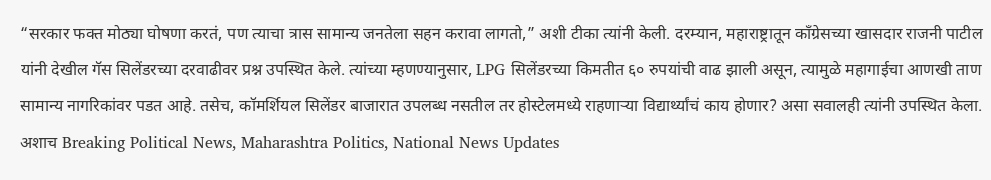“सरकार फक्त मोठ्या घोषणा करतं, पण त्याचा त्रास सामान्य जनतेला सहन करावा लागतो,” अशी टीका त्यांनी केली. दरम्यान, महाराष्ट्रातून काँग्रेसच्या खासदार राजनी पाटील यांनी देखील गॅस सिलेंडरच्या दरवाढीवर प्रश्न उपस्थित केले. त्यांच्या म्हणण्यानुसार, LPG सिलेंडरच्या किमतीत ६० रुपयांची वाढ झाली असून, त्यामुळे महागाईचा आणखी ताण सामान्य नागरिकांवर पडत आहे. तसेच, कॉमर्शियल सिलेंडर बाजारात उपलब्ध नसतील तर होस्टेलमध्ये राहणाऱ्या विद्यार्थ्यांचं काय होणार? असा सवालही त्यांनी उपस्थित केला. अशाच Breaking Political News, Maharashtra Politics, National News Updates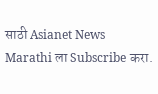साठी Asianet News Marathi ला Subscribe करा.